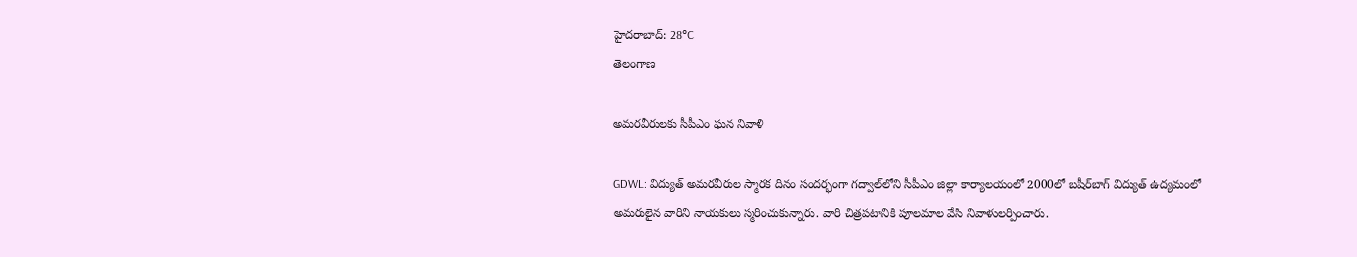హైదరాబాద్: 28°C
తెలంగాణ

అమరవీరులకు సీపీఎం ఘన నివాళి

GDWL: విద్యుత్ అమరవీరుల స్మారక దినం సందర్భంగా గద్వాల్‌లోని సీపీఎం జిల్లా కార్యాలయంలో 2000లో బషీర్‌బాగ్ విద్యుత్ ఉద్యమంలో అమరులైన వారిని నాయకులు స్మరించుకున్నారు. వారి చిత్రపటానికి పూలమాల వేసి నివాళులర్పించారు.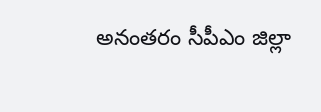అనంతరం సీపీఎం జిల్లా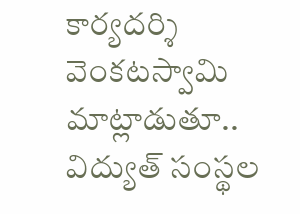కార్యదర్శి వెంకటస్వామి మాట్లాడుతూ.. విద్యుత్ సంస్థల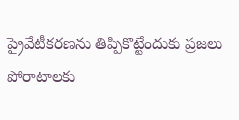ప్రైవేటీకరణను తిప్పికొట్టేందుకు ప్రజలు పోరాటాలకు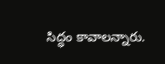సిద్ధం కావాలన్నారు.